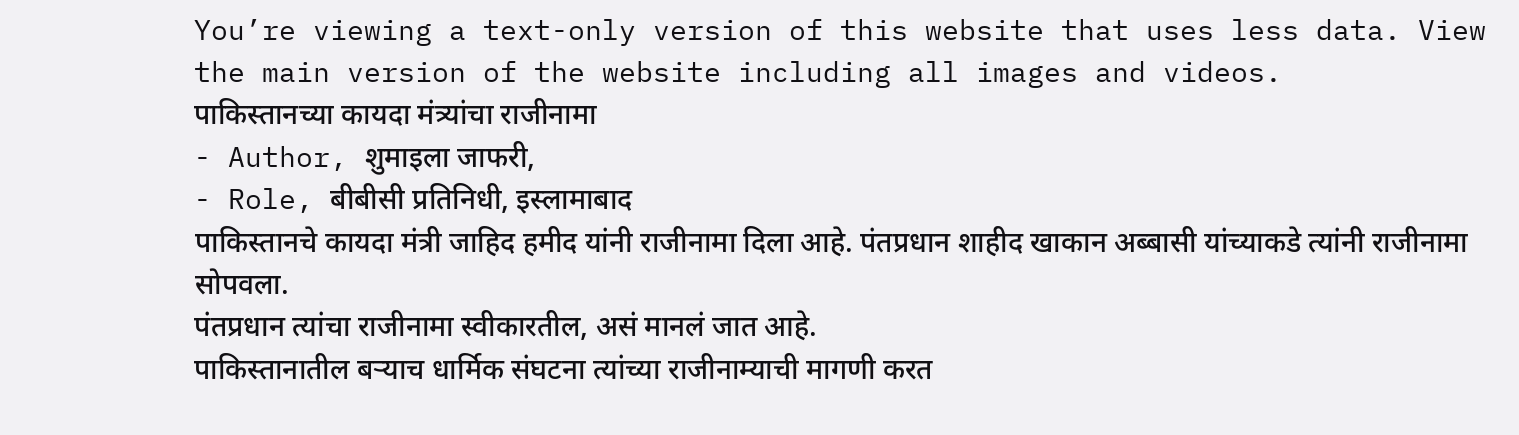You’re viewing a text-only version of this website that uses less data. View the main version of the website including all images and videos.
पाकिस्तानच्या कायदा मंत्र्यांचा राजीनामा
- Author, शुमाइला जाफरी,
- Role, बीबीसी प्रतिनिधी, इस्लामाबाद
पाकिस्तानचे कायदा मंत्री जाहिद हमीद यांनी राजीनामा दिला आहे. पंतप्रधान शाहीद खाकान अब्बासी यांच्याकडे त्यांनी राजीनामा सोपवला.
पंतप्रधान त्यांचा राजीनामा स्वीकारतील, असं मानलं जात आहे.
पाकिस्तानातील बऱ्याच धार्मिक संघटना त्यांच्या राजीनाम्याची मागणी करत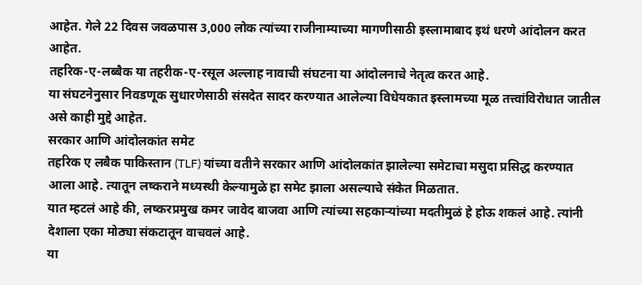आहेत. गेले 22 दिवस जवळपास 3,000 लोक त्यांच्या राजीनाम्याच्या मागणीसाठी इस्लामाबाद इथं धरणे आंदोलन करत आहेत.
तहरिक-ए-लब्बैक या तहरीक-ए-रसूल अल्लाह नावाची संघटना या आंदोलनाचे नेतृत्व करत आहे.
या संघटनेनुसार निवडणूक सुधारणेसाठी संसदेत सादर करण्यात आलेल्या विधेयकात इस्लामच्या मूळ तत्त्वांविरोधात जातील असे काही मुद्दे आहेत.
सरकार आणि आंदोलकांत समेट
तहरिक ए लबैक पाकिस्तान (TLF) यांच्या वतीने सरकार आणि आंदोलकांत झालेल्या समेटाचा मसुदा प्रसिद्ध करण्यात आला आहे. त्यातून लष्कराने मध्यस्थी केल्यामुळे हा समेट झाला असल्याचे संकेत मिळतात.
यात म्हटलं आहे की, लष्करप्रमुख कमर जावेद बाजवा आणि त्यांच्या सहकाऱ्यांच्या मदतीमुळं हे होऊ शकलं आहे. त्यांनी देशाला एका मोठ्या संकटातून वाचवलं आहे.
या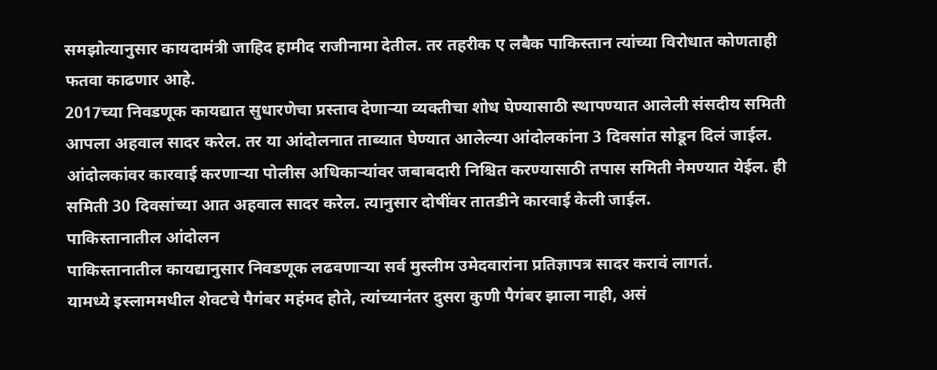समझोत्यानुसार कायदामंत्री जाहिद हामीद राजीनामा देतील. तर तहरीक ए लबैक पाकिस्तान त्यांच्या विरोधात कोणताही फतवा काढणार आहे.
2017च्या निवडणूक कायद्यात सुधारणेचा प्रस्ताव देणाऱ्या व्यक्तीचा शोध घेण्यासाठी स्थापण्यात आलेली संसदीय समिती आपला अहवाल सादर करेल. तर या आंदोलनात ताब्यात घेण्यात आलेल्या आंदोलकांना 3 दिवसांत सोडून दिलं जाईल.
आंदोलकांवर कारवाई करणाऱ्या पोलीस अधिकाऱ्यांवर जबाबदारी निश्चित करण्यासाठी तपास समिती नेमण्यात येईल. ही समिती 30 दिवसांच्या आत अहवाल सादर करेल. त्यानुसार दोषींवर तातडीने कारवाई केली जाईल.
पाकिस्तानातील आंदोलन
पाकिस्तानातील कायद्यानुसार निवडणूक लढवणाऱ्या सर्व मुस्लीम उमेदवारांना प्रतिज्ञापत्र सादर करावं लागतं.
यामध्ये इस्लाममधील शेवटचे पैगंबर महंमद होते, त्यांच्यानंतर दुसरा कुणी पैगंबर झाला नाही, असं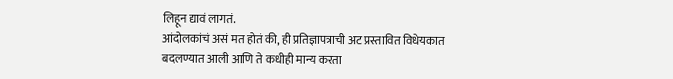लिहून द्यावं लागतं.
आंदोलकांचं असं मत होतं की, ही प्रतिज्ञापत्राची अट प्रस्तावित विधेयकात बदलण्यात आली आणि ते कधीही मान्य करता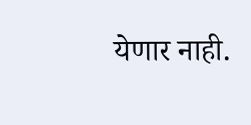येणार नाही.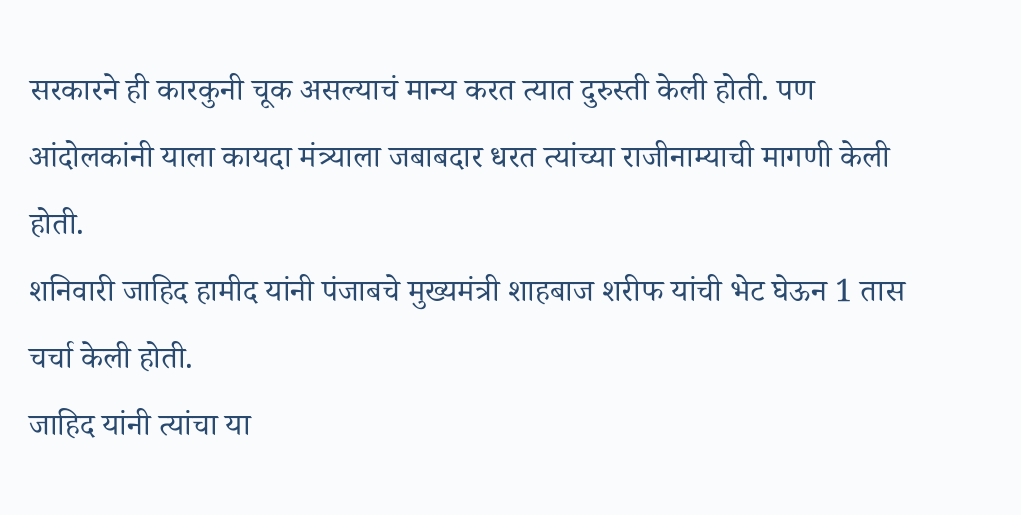सरकारने ही कारकुनी चूक असल्याचं मान्य करत त्यात दुरुस्ती केली होती. पण आंदोलकांनी याला कायदा मंत्र्याला जबाबदार धरत त्यांच्या राजीनाम्याची मागणी केली होती.
शनिवारी जाहिद हामीद यांनी पंजाबचे मुख्यमंत्री शाहबाज शरीफ यांची भेट घेऊन 1 तास चर्चा केली होती.
जाहिद यांनी त्यांचा या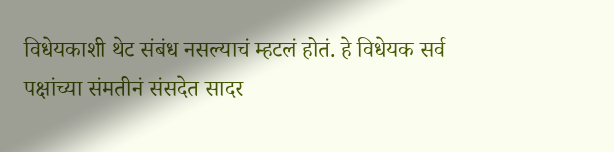विधेयकाशी थेट संबंध नसल्याचं म्हटलं होतं. हे विधेयक सर्व पक्षांच्या संमतीनं संसदेत सादर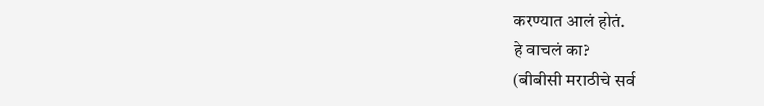करण्यात आलं होतं.
हे वाचलं का?
(बीबीसी मराठीचे सर्व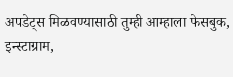अपडेट्स मिळवण्यासाठी तुम्ही आम्हाला फेसबुक, इन्स्टाग्राम,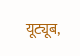यूट्यूब,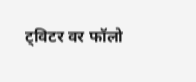ट्विटर वर फॉलो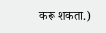करू शकता.)